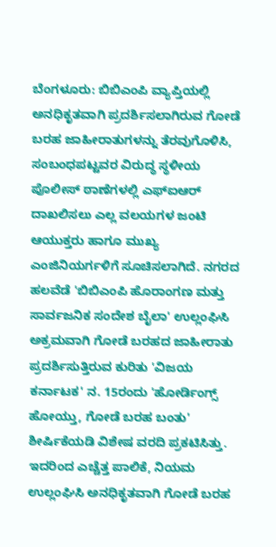ಬೆಂಗಳೂರು: ಬಿಬಿಎಂಪಿ ವ್ಯಾಪ್ತಿಯಲ್ಲಿ ಅನಧಿಕೃತವಾಗಿ ಪ್ರದರ್ಶಿಸಲಾಗಿರುವ ಗೋಡೆ ಬರಹ ಜಾಹೀರಾತುಗಳನ್ನು ತೆರವುಗೊಳಿಸಿ, ಸಂಬಂಧಪಟ್ಟವರ ವಿರುದ್ಧ ಸ್ಥಳೀಯ ಪೊಲೀಸ್ ಠಾಣೆಗಳಲ್ಲಿ ಎಫ್ಐಆರ್ ದಾಖಲಿಸಲು ಎಲ್ಲ ವಲಯಗಳ ಜಂಟಿ ಆಯುಕ್ತರು ಹಾಗೂ ಮುಖ್ಯ ಎಂಜಿನಿಯರ್ಗಳಿಗೆ ಸೂಚಿಸಲಾಗಿದೆ. ನಗರದ ಹಲವೆಡೆ 'ಬಿಬಿಎಂಪಿ ಹೊರಾಂಗಣ ಮತ್ತು ಸಾರ್ವಜನಿಕ ಸಂದೇಶ ಬೈಲಾ' ಉಲ್ಲಂಘಿಸಿ ಅಕ್ರಮವಾಗಿ ಗೋಡೆ ಬರಹದ ಜಾಹೀರಾತು ಪ್ರದರ್ಶಿಸುತ್ತಿರುವ ಕುರಿತು 'ವಿಜಯ ಕರ್ನಾಟಕ' ನ. 15ರಂದು 'ಹೋರ್ಡಿಂಗ್ಸ್ ಹೋಯ್ತು, ಗೋಡೆ ಬರಹ ಬಂತು' ಶೀರ್ಷಿಕೆಯಡಿ ವಿಶೇಷ ವರದಿ ಪ್ರಕಟಿಸಿತ್ತು. ಇದರಿಂದ ಎಚ್ಚೆತ್ತ ಪಾಲಿಕೆ, ನಿಯಮ ಉಲ್ಲಂಘಿಸಿ ಅನಧಿಕೃತವಾಗಿ ಗೋಡೆ ಬರಹ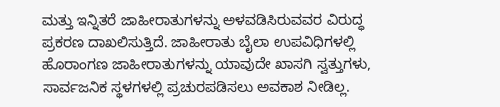ಮತ್ತು ಇನ್ನಿತರೆ ಜಾಹೀರಾತುಗಳನ್ನು ಅಳವಡಿಸಿರುವವರ ವಿರುದ್ಧ ಪ್ರಕರಣ ದಾಖಲಿಸುತ್ತಿದೆ. ಜಾಹೀರಾತು ಬೈಲಾ ಉಪವಿಧಿಗಳಲ್ಲಿ ಹೊರಾಂಗಣ ಜಾಹೀರಾತುಗಳನ್ನು ಯಾವುದೇ ಖಾಸಗಿ ಸ್ವತ್ತುಗಳು, ಸಾರ್ವಜನಿಕ ಸ್ಥಳಗಳಲ್ಲಿ ಪ್ರಚುರಪಡಿಸಲು ಅವಕಾಶ ನೀಡಿಲ್ಲ.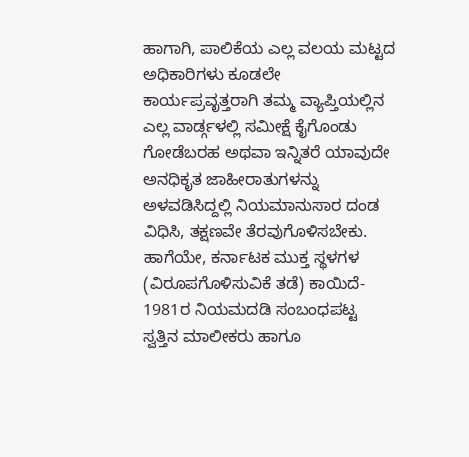ಹಾಗಾಗಿ, ಪಾಲಿಕೆಯ ಎಲ್ಲ ವಲಯ ಮಟ್ಟದ ಅಧಿಕಾರಿಗಳು ಕೂಡಲೇ ಕಾರ್ಯಪ್ರವೃತ್ತರಾಗಿ ತಮ್ಮ ವ್ಯಾಪ್ತಿಯಲ್ಲಿನ ಎಲ್ಲ ವಾರ್ಡ್ಗಳಲ್ಲಿ ಸಮೀಕ್ಷೆ ಕೈಗೊಂಡು ಗೋಡೆಬರಹ ಅಥವಾ ಇನ್ನಿತರೆ ಯಾವುದೇ ಅನಧಿಕೃತ ಜಾಹೀರಾತುಗಳನ್ನು ಅಳವಡಿಸಿದ್ದಲ್ಲಿ ನಿಯಮಾನುಸಾರ ದಂಡ ವಿಧಿಸಿ, ತಕ್ಷಣವೇ ತೆರವುಗೊಳಿಸಬೇಕು. ಹಾಗೆಯೇ, ಕರ್ನಾಟಕ ಮುಕ್ತ ಸ್ಥಳಗಳ (ವಿರೂಪಗೊಳಿಸುವಿಕೆ ತಡೆ) ಕಾಯಿದೆ- 1981ರ ನಿಯಮದಡಿ ಸಂಬಂಧಪಟ್ಟ ಸ್ವತ್ತಿನ ಮಾಲೀಕರು ಹಾಗೂ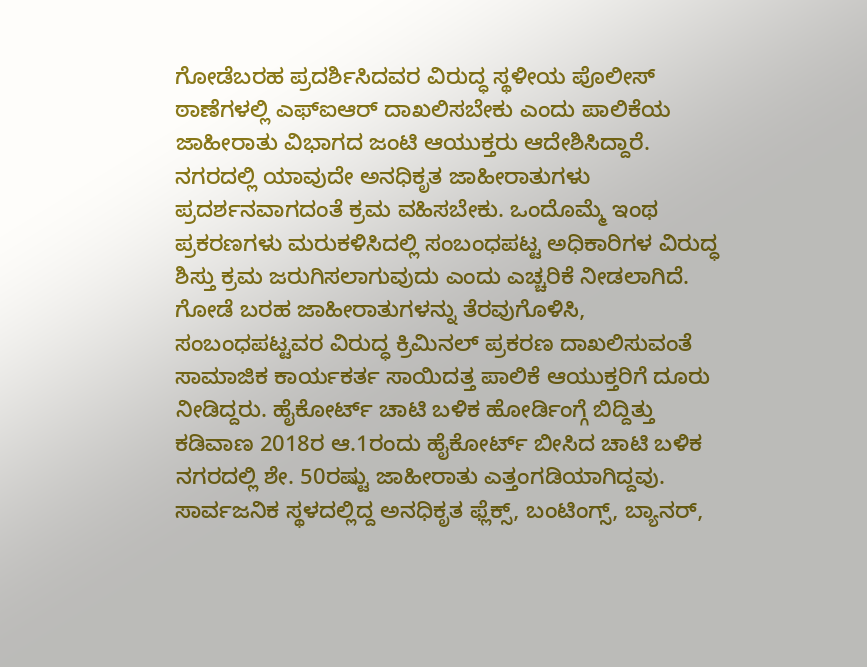ಗೋಡೆಬರಹ ಪ್ರದರ್ಶಿಸಿದವರ ವಿರುದ್ಧ ಸ್ಥಳೀಯ ಪೊಲೀಸ್ ಠಾಣೆಗಳಲ್ಲಿ ಎಫ್ಐಆರ್ ದಾಖಲಿಸಬೇಕು ಎಂದು ಪಾಲಿಕೆಯ ಜಾಹೀರಾತು ವಿಭಾಗದ ಜಂಟಿ ಆಯುಕ್ತರು ಆದೇಶಿಸಿದ್ದಾರೆ. ನಗರದಲ್ಲಿ ಯಾವುದೇ ಅನಧಿಕೃತ ಜಾಹೀರಾತುಗಳು ಪ್ರದರ್ಶನವಾಗದಂತೆ ಕ್ರಮ ವಹಿಸಬೇಕು. ಒಂದೊಮ್ಮೆ ಇಂಥ ಪ್ರಕರಣಗಳು ಮರುಕಳಿಸಿದಲ್ಲಿ ಸಂಬಂಧಪಟ್ಟ ಅಧಿಕಾರಿಗಳ ವಿರುದ್ಧ ಶಿಸ್ತು ಕ್ರಮ ಜರುಗಿಸಲಾಗುವುದು ಎಂದು ಎಚ್ಚರಿಕೆ ನೀಡಲಾಗಿದೆ. ಗೋಡೆ ಬರಹ ಜಾಹೀರಾತುಗಳನ್ನು ತೆರವುಗೊಳಿಸಿ, ಸಂಬಂಧಪಟ್ಟವರ ವಿರುದ್ಧ ಕ್ರಿಮಿನಲ್ ಪ್ರಕರಣ ದಾಖಲಿಸುವಂತೆ ಸಾಮಾಜಿಕ ಕಾರ್ಯಕರ್ತ ಸಾಯಿದತ್ತ ಪಾಲಿಕೆ ಆಯುಕ್ತರಿಗೆ ದೂರು ನೀಡಿದ್ದರು. ಹೈಕೋರ್ಟ್ ಚಾಟಿ ಬಳಿಕ ಹೋರ್ಡಿಂಗ್ಗೆ ಬಿದ್ದಿತ್ತು ಕಡಿವಾಣ 2018ರ ಆ.1ರಂದು ಹೈಕೋರ್ಟ್ ಬೀಸಿದ ಚಾಟಿ ಬಳಿಕ ನಗರದಲ್ಲಿ ಶೇ. 50ರಷ್ಟು ಜಾಹೀರಾತು ಎತ್ತಂಗಡಿಯಾಗಿದ್ದವು. ಸಾರ್ವಜನಿಕ ಸ್ಥಳದಲ್ಲಿದ್ದ ಅನಧಿಕೃತ ಫ್ಲೆಕ್ಸ್, ಬಂಟಿಂಗ್ಸ್, ಬ್ಯಾನರ್,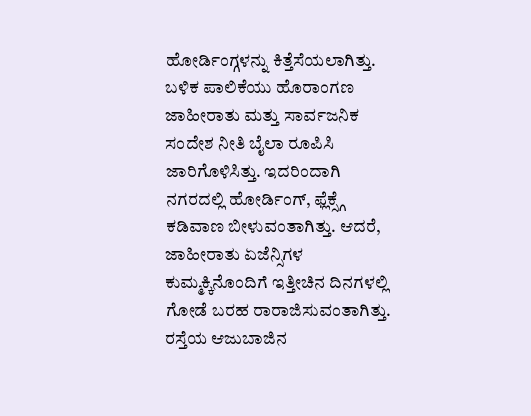ಹೋರ್ಡಿಂಗ್ಗಳನ್ನು ಕಿತ್ತೆಸೆಯಲಾಗಿತ್ತು. ಬಳಿಕ ಪಾಲಿಕೆಯು ಹೊರಾಂಗಣ ಜಾಹೀರಾತು ಮತ್ತು ಸಾರ್ವಜನಿಕ ಸಂದೇಶ ನೀತಿ ಬೈಲಾ ರೂಪಿಸಿ ಜಾರಿಗೊಳಿಸಿತ್ತು. ಇದರಿಂದಾಗಿ ನಗರದಲ್ಲಿ ಹೋರ್ಡಿಂಗ್, ಫ್ಲೆಕ್ಸ್ಗೆ ಕಡಿವಾಣ ಬೀಳುವಂತಾಗಿತ್ತು. ಆದರೆ, ಜಾಹೀರಾತು ಏಜೆನ್ಸಿಗಳ ಕುಮ್ಮಕ್ಕಿನೊಂದಿಗೆ ಇತ್ತೀಚಿನ ದಿನಗಳಲ್ಲಿ ಗೋಡೆ ಬರಹ ರಾರಾಜಿಸುವಂತಾಗಿತ್ತು. ರಸ್ತೆಯ ಆಜುಬಾಜಿನ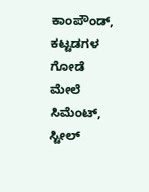ಕಾಂಪೌಂಡ್, ಕಟ್ಟಡಗಳ ಗೋಡೆ ಮೇಲೆ ಸಿಮೆಂಟ್, ಸ್ಟೀಲ್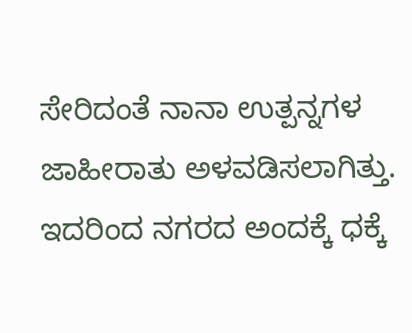ಸೇರಿದಂತೆ ನಾನಾ ಉತ್ಪನ್ನಗಳ ಜಾಹೀರಾತು ಅಳವಡಿಸಲಾಗಿತ್ತು. ಇದರಿಂದ ನಗರದ ಅಂದಕ್ಕೆ ಧಕ್ಕೆ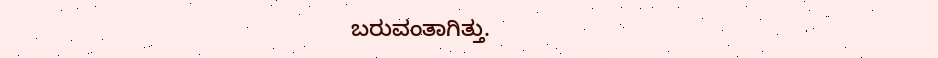ಬರುವಂತಾಗಿತ್ತು.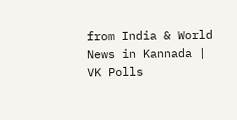from India & World News in Kannada | VK Polls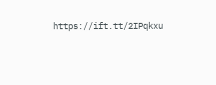https://ift.tt/2IPqkxu